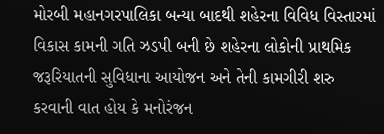મોરબી મહાનગરપાલિકા બન્યા બાદથી શહેરના વિવિધ વિસ્તારમાં વિકાસ કામની ગતિ ઝડપી બની છે શહેરના લોકોની પ્રાથમિક જરૂરિયાતની સુવિધાના આયોજન અને તેની કામગીરી શરુ કરવાની વાત હોય કે મનોરંજન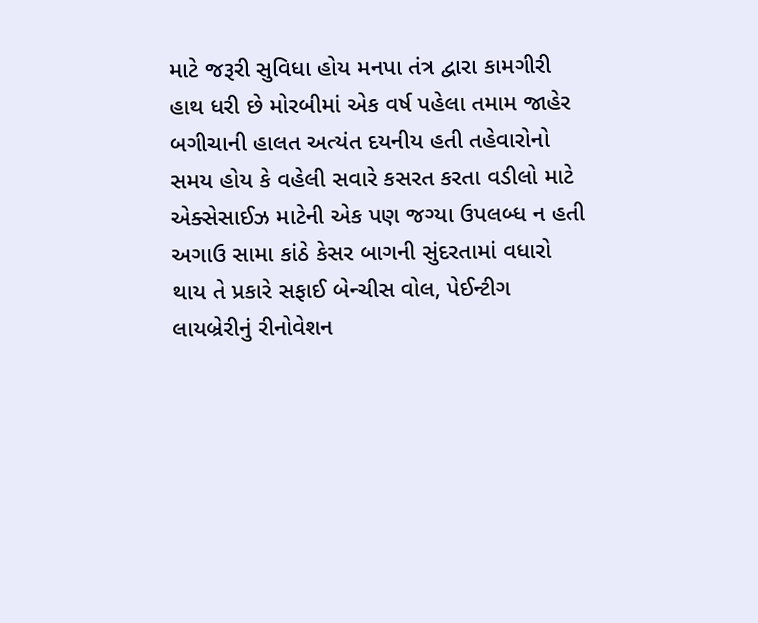માટે જરૂરી સુવિધા હોય મનપા તંત્ર દ્વારા કામગીરી હાથ ધરી છે મોરબીમાં એક વર્ષ પહેલા તમામ જાહેર બગીચાની હાલત અત્યંત દયનીય હતી તહેવારોનો સમય હોય કે વહેલી સવારે કસરત કરતા વડીલો માટે એક્સેસાઈઝ માટેની એક પણ જગ્યા ઉપલબ્ધ ન હતી અગાઉ સામા કાંઠે કેસર બાગની સુંદરતામાં વધારો થાય તે પ્રકારે સફાઈ બેન્ચીસ વોલ, પેઈન્ટીગ લાયબ્રેરીનું રીનોવેશન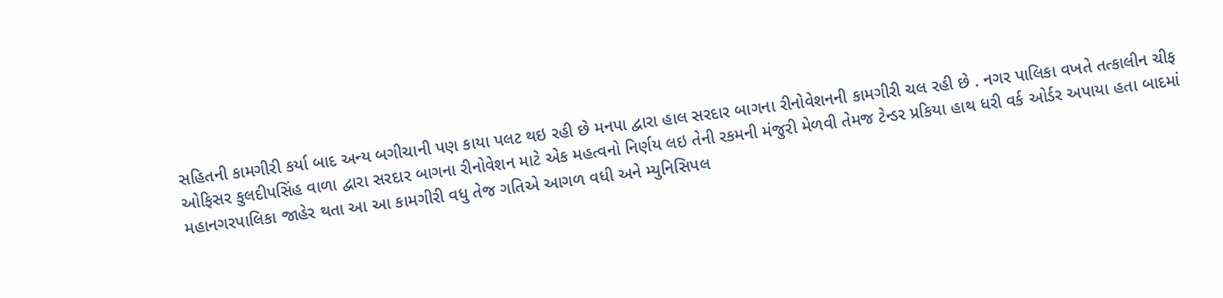સહિતની કામગીરી કર્યા બાદ અન્ય બગીચાની પણ કાયા પલટ થઇ રહી છે મનપા દ્વારા હાલ સરદાર બાગના રીનોવેશનની કામગીરી ચલ રહી છે . નગર પાલિકા વખતે તત્કાલીન ચીફ ઓફિસર કુલદીપસિંહ વાળા દ્વારા સરદાર બાગના રીનોવેશન માટે એક મહત્વનો નિર્ણય લઇ તેની રકમની મંજુરી મેળવી તેમજ ટેન્ડર પ્રકિયા હાથ ધરી વર્ક ઓર્ડર અપાયા હતા બાદમાં મહાનગરપાલિકા જાહેર થતા આ આ કામગીરી વધુ તેજ ગતિએ આગળ વધી અને મ્યુનિસિપલ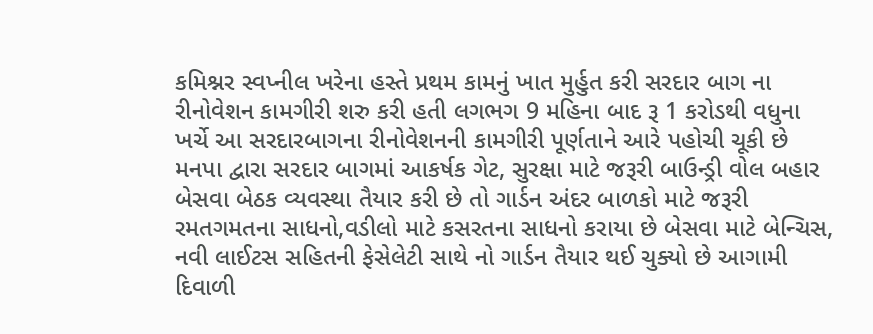કમિશ્નર સ્વપ્નીલ ખરેના હસ્તે પ્રથમ કામનું ખાત મુર્હુત કરી સરદાર બાગ ના રીનોવેશન કામગીરી શરુ કરી હતી લગભગ 9 મહિના બાદ રૂ 1 કરોડથી વધુના ખર્ચે આ સરદારબાગના રીનોવેશનની કામગીરી પૂર્ણતાને આરે પહોચી ચૂકી છે
મનપા દ્વારા સરદાર બાગમાં આકર્ષક ગેટ, સુરક્ષા માટે જરૂરી બાઉન્ડ્રી વોલ બહાર બેસવા બેઠક વ્યવસ્થા તૈયાર કરી છે તો ગાર્ડન અંદર બાળકો માટે જરૂરી રમતગમતના સાધનો,વડીલો માટે કસરતના સાધનો કરાયા છે બેસવા માટે બેન્ચિસ, નવી લાઈટસ સહિતની ફેસેલેટી સાથે નો ગાર્ડન તૈયાર થઈ ચુક્યો છે આગામી દિવાળી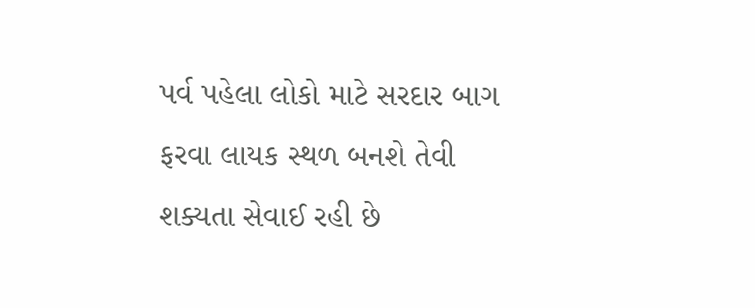પર્વ પહેલા લોકો માટે સરદાર બાગ ફરવા લાયક સ્થળ બનશે તેવી શક્યતા સેવાઈ રહી છે